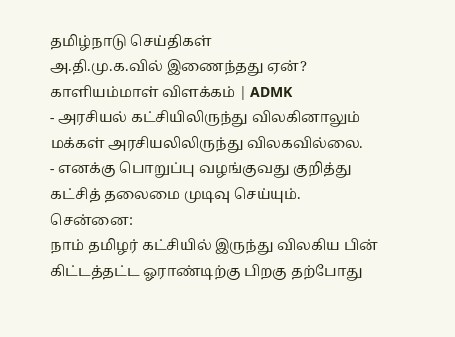தமிழ்நாடு செய்திகள்
அ.தி.மு.க.வில் இணைந்தது ஏன்? காளியம்மாள் விளக்கம் | ADMK
- அரசியல் கட்சியிலிருந்து விலகினாலும் மக்கள் அரசியலிலிருந்து விலகவில்லை.
- எனக்கு பொறுப்பு வழங்குவது குறித்து கட்சித் தலைமை முடிவு செய்யும்.
சென்னை:
நாம் தமிழர் கட்சியில் இருந்து விலகிய பின் கிட்டத்தட்ட ஓராண்டிற்கு பிறகு தற்போது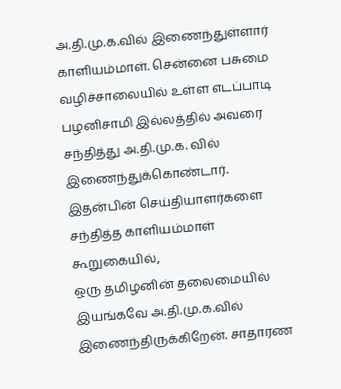அ.தி.மு.க.வில் இணைந்துள்ளார் காளியம்மாள். சென்னை பசுமை வழிச்சாலையில் உள்ள எடப்பாடி பழனிசாமி இல்லத்தில் அவரை சந்தித்து அ.தி.மு.க. வில் இணைந்துக்கொண்டார்.
இதன்பின் செய்தியாளர்களை சந்தித்த காளியம்மாள் கூறுகையில்,
ஒரு தமிழனின் தலைமையில் இயங்கவே அ.தி.மு.க.வில் இணைந்திருக்கிறேன். சாதாரண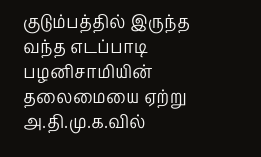குடும்பத்தில் இருந்த வந்த எடப்பாடி பழனிசாமியின் தலைமையை ஏற்று அ.தி.மு.க.வில்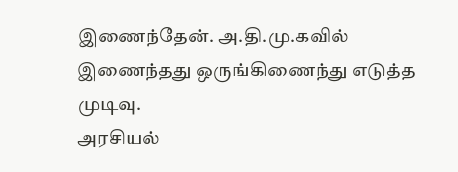இணைந்தேன். அ.தி.மு.கவில் இணைந்தது ஒருங்கிணைந்து எடுத்த முடிவு.
அரசியல்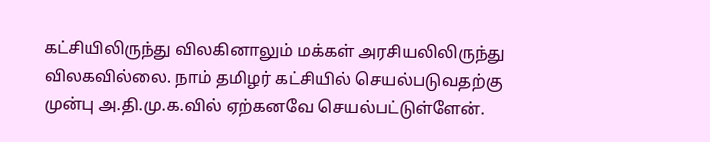கட்சியிலிருந்து விலகினாலும் மக்கள் அரசியலிலிருந்து விலகவில்லை. நாம் தமிழர் கட்சியில் செயல்படுவதற்கு முன்பு அ.தி.மு.க.வில் ஏற்கனவே செயல்பட்டுள்ளேன்.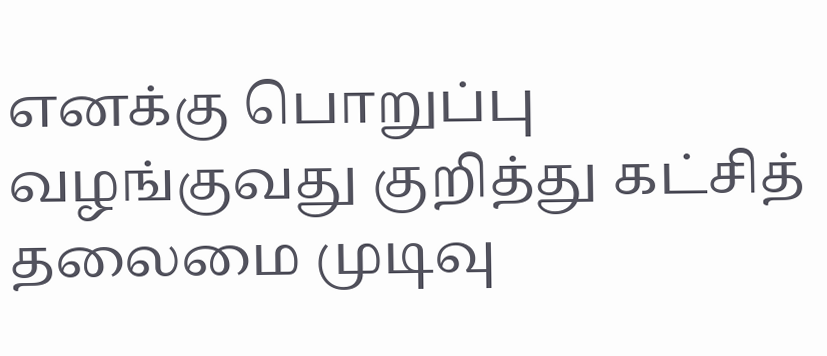எனக்கு பொறுப்பு வழங்குவது குறித்து கட்சித் தலைமை முடிவு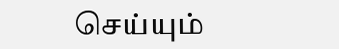செய்யும்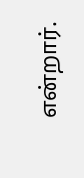என்றார்.